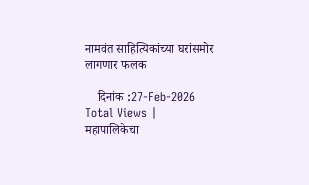नामवंत साहित्यिकांच्या घरांसमोर लागणार फलक

    दिनांक :27-Feb-2026
Total Views |
महापालिकेचा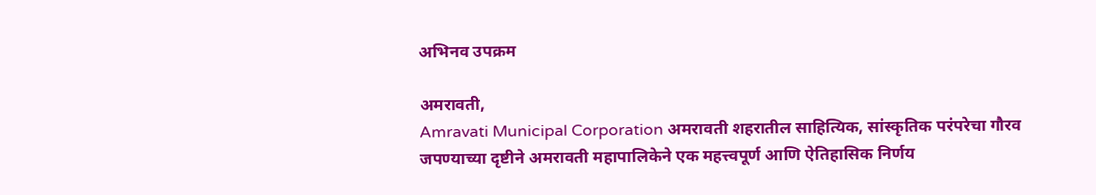अभिनव उपक्रम

अमरावती,
Amravati Municipal Corporation अमरावती शहरातील साहित्यिक, सांस्कृतिक परंपरेचा गौरव जपण्याच्या दृष्टीने अमरावती महापालिकेने एक महत्त्वपूर्ण आणि ऐतिहासिक निर्णय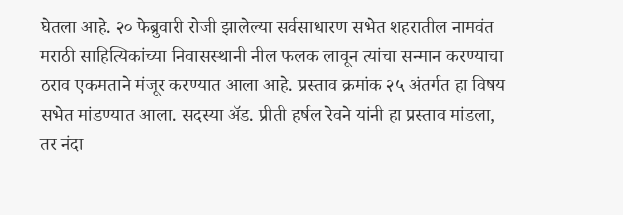घेतला आहे. २० फेब्रुवारी रोजी झालेल्या सर्वसाधारण सभेत शहरातील नामवंत मराठी साहित्यिकांच्या निवासस्थानी नील फलक लावून त्यांचा सन्मान करण्याचा ठराव एकमताने मंजूर करण्यात आला आहे. प्रस्ताव क्रमांक २५ अंतर्गत हा विषय सभेत मांडण्यात आला. सदस्या अ‍ॅड. प्रीती हर्षल रेवने यांनी हा प्रस्ताव मांडला, तर नंदा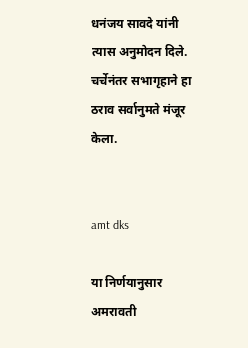धनंजय सावदे यांनी त्यास अनुमोदन दिले. चर्चेनंतर सभागृहाने हा ठराव सर्वानुमते मंजूर केला.


amt dks

या निर्णयानुसार अमरावती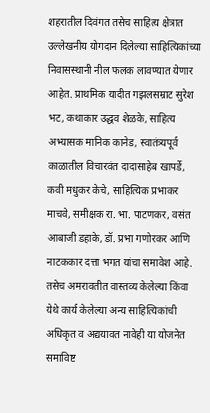शहरातील दिवंगत तसेच साहित्य क्षेत्रात उल्लेखनीय योगदान दिलेल्या साहित्यिकांच्या निवासस्थानी नील फलक लावण्यात येणार आहेत. प्राथमिक यादीत गझलसम्राट सुरेश भट, कथाकार उद्धव शेळके, साहित्य अभ्यासक मानिक कानेड, स्वातंत्र्यपूर्व काळातील विचारवंत दादासाहेब खापर्डे, कवी मधुकर केचे, साहित्यिक प्रभाकर माचवे, समीक्षक रा. भा. पाटणकर, वसंत आबाजी डहाके, डॉ. प्रभा गणोरकर आणि नाटककार दत्ता भगत यांचा समावेश आहे. तसेच अमरावतीत वास्तव्य केलेल्या किंवा येथे कार्य केलेल्या अन्य साहित्यिकांची अधिकृत व अद्ययावत नावेही या योजनेत समाविष्ट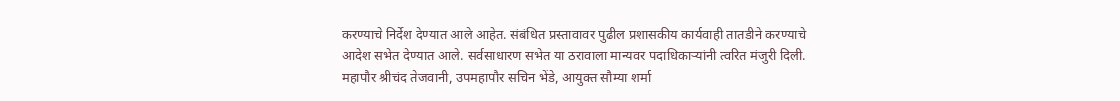करण्याचे निर्देश देण्यात आले आहेत. संबंधित प्रस्तावावर पुढील प्रशासकीय कार्यवाही तातडीने करण्याचे आदेश सभेत देण्यात आले. सर्वसाधारण सभेत या ठरावाला मान्यवर पदाधिकार्‍यांनी त्वरित मंजुरी दिली. महापौर श्रीचंद तेजवानी, उपमहापौर सचिन भेंडे, आयुक्त सौम्या शर्मा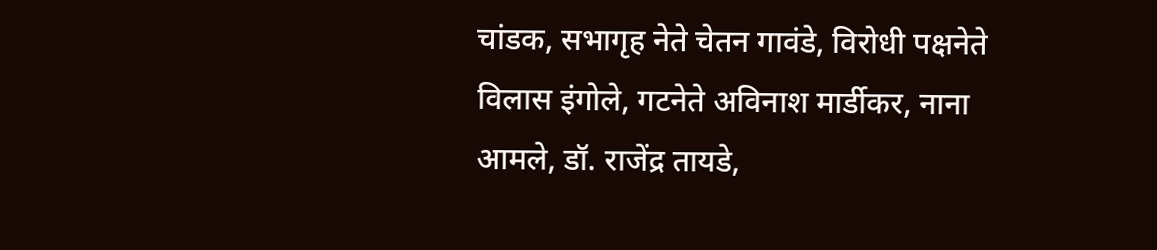चांडक, सभागृह नेते चेतन गावंडे, विरोधी पक्षनेते विलास इंगोले, गटनेते अविनाश मार्डीकर, नाना आमले, डॉ. राजेंद्र तायडे,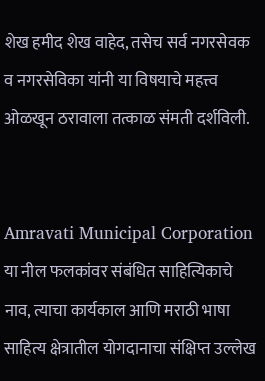शेख हमीद शेख वाहेद, तसेच सर्व नगरसेवक व नगरसेविका यांनी या विषयाचे महत्त्व ओळखून ठरावाला तत्काळ संमती दर्शविली.


Amravati Municipal Corporation  या नील फलकांवर संबंधित साहित्यिकाचे नाव, त्याचा कार्यकाल आणि मराठी भाषा साहित्य क्षेत्रातील योगदानाचा संक्षिप्त उल्लेख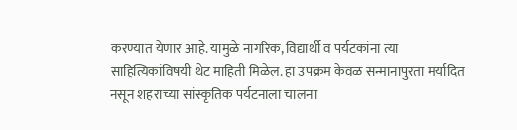करण्यात येणार आहे. यामुळे नागरिक, विद्यार्थी व पर्यटकांना त्या साहित्यिकांविषयी थेट माहिती मिळेल. हा उपक्रम केवळ सन्मानापुरता मर्यादित नसून शहराच्या सांस्कृतिक पर्यटनाला चालना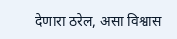देणारा ठरेल, असा विश्वास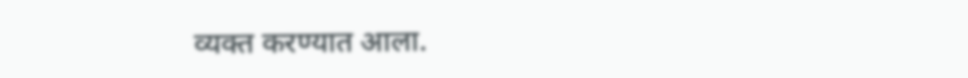व्यक्त करण्यात आला.